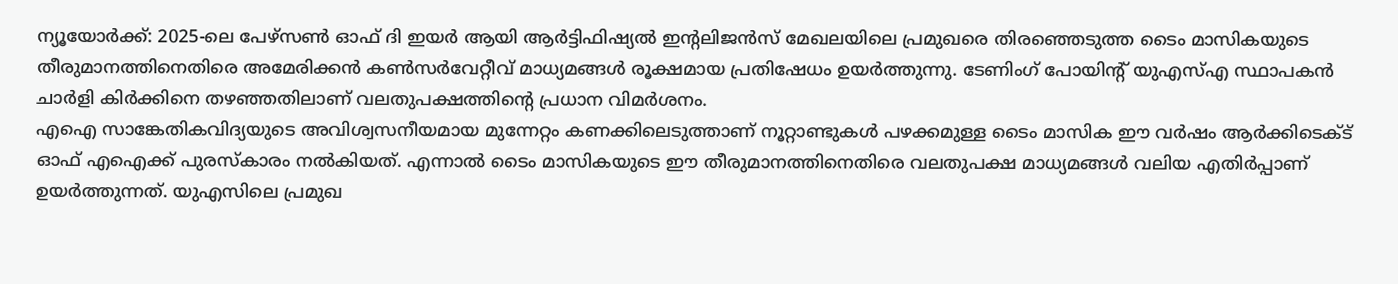ന്യൂയോർക്ക്: 2025-ലെ പേഴ്സൺ ഓഫ് ദി ഇയർ ആയി ആർട്ടിഫിഷ്യൽ ഇന്റലിജൻസ് മേഖലയിലെ പ്രമുഖരെ തിരഞ്ഞെടുത്ത ടൈം മാസികയുടെ തീരുമാനത്തിനെതിരെ അമേരിക്കൻ കൺസർവേറ്റീവ് മാധ്യമങ്ങൾ രൂക്ഷമായ പ്രതിഷേധം ഉയർത്തുന്നു. ടേണിംഗ് പോയിന്റ് യുഎസ്എ സ്ഥാപകൻ ചാർളി കിർക്കിനെ തഴഞ്ഞതിലാണ് വലതുപക്ഷത്തിന്റെ പ്രധാന വിമർശനം.
എഐ സാങ്കേതികവിദ്യയുടെ അവിശ്വസനീയമായ മുന്നേറ്റം കണക്കിലെടുത്താണ് നൂറ്റാണ്ടുകൾ പഴക്കമുള്ള ടൈം മാസിക ഈ വർഷം ആർക്കിടെക്ട് ഓഫ് എഐക്ക് പുരസ്കാരം നൽകിയത്. എന്നാൽ ടൈം മാസികയുടെ ഈ തീരുമാനത്തിനെതിരെ വലതുപക്ഷ മാധ്യമങ്ങൾ വലിയ എതിർപ്പാണ് ഉയർത്തുന്നത്. യുഎസിലെ പ്രമുഖ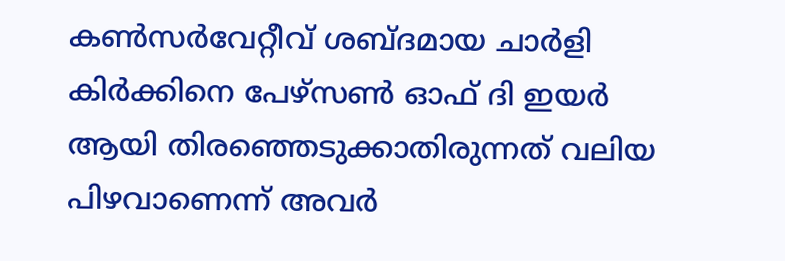കൺസർവേറ്റീവ് ശബ്ദമായ ചാർളി കിർക്കിനെ പേഴ്സൺ ഓഫ് ദി ഇയർ ആയി തിരഞ്ഞെടുക്കാതിരുന്നത് വലിയ പിഴവാണെന്ന് അവർ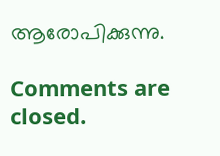ആരോപിക്കുന്നു.

Comments are closed.